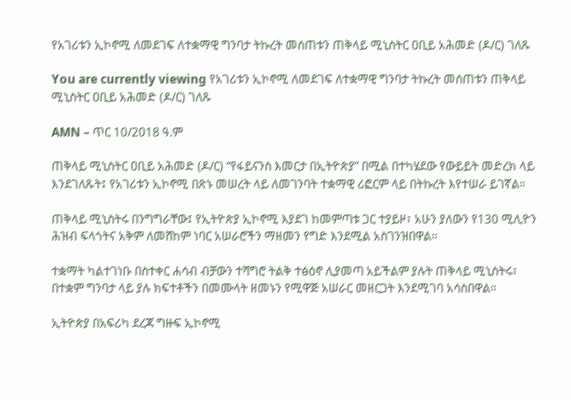የአገሪቱን ኢኮኖሚ ለመደገፍ ለተቋማዊ ግንባታ ትኩረት መሰጠቱን ጠቅላይ ሚኒስትር ዐቢይ አሕመድ (ዶ/ር) ገለጹ

You are currently viewing የአገሪቱን ኢኮኖሚ ለመደገፍ ለተቋማዊ ግንባታ ትኩረት መሰጠቱን ጠቅላይ ሚኒስትር ዐቢይ አሕመድ (ዶ/ር) ገለጹ

AMN – ጥር 10/2018 ዓ.ም

ጠቅላይ ሚኒስትር ዐቢይ አሕመድ (ዶ/ር) “የፋይናንስ እመርታ በኢትዮጵያ” በሚል በተካሄደው የውይይት መድረክ ላይ እንደገለጹት፤ የአገሪቱን ኢኮኖሚ በጽኑ መሠረት ላይ ለመገንባት ተቋማዊ ሪፎርም ላይ በትኩረት እየተሠራ ይገኛል።

ጠቅላይ ሚኒስትሩ በንግግራቸው፤ የኢትዮጵያ ኢኮኖሚ እያደገ ከመምጣቱ ጋር ተያይዞ፣ አሁን ያለውን የ130 ሚሊዮን ሕዝብ ፍላጎትና አቅም ለመሸከም ነባር አሠራሮችን ማዘመን የግድ እንደሚል አስገንዝበዋል።

ተቋማት ካልተገነቡ በስተቀር ሐሳብ ብቻውን ተሻግሮ ትልቅ ተፅዕኖ ሊያመጣ አይችልም ያሉት ጠቅላይ ሚኒስትሩ፣ በተቋም ግንባታ ላይ ያሉ ክፍተቶችን በመሙላት ዘመኑን የሚዋጅ አሠራር መዘርጋት እንደሚገባ አሳስበዋል።

ኢትዮጵያ በአፍሪካ ደረጃ ግዙፍ ኢኮኖሚ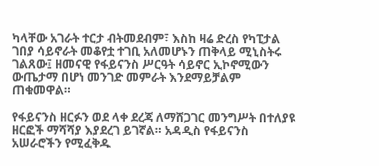ካላቸው አገራት ተርታ ብትመደብም፣ እስከ ዛሬ ድረስ የካፒታል ገበያ ሳይኖራት መቆየቷ ተገቢ አለመሆኑን ጠቅላይ ሚኒስትሩ ገልጸው፤ ዘመናዊ የፋይናንስ ሥርዓት ሳይኖር ኢኮኖሚውን ውጤታማ በሆነ መንገድ መምራት እንደማይቻልም ጠቁመዋል።

የፋይናንስ ዘርፉን ወደ ላቀ ደረጃ ለማሸጋገር መንግሥት በተለያዩ ዘርፎች ማሻሻያ እያደረገ ይገኛል። አዳዲስ የፋይናንስ አሠራሮችን የሚፈቅዱ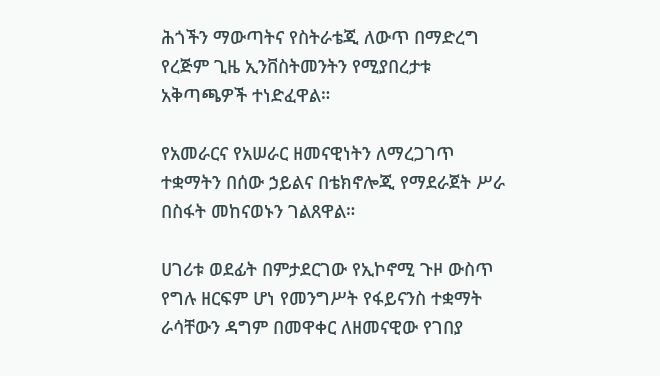ሕጎችን ማውጣትና የስትራቴጂ ለውጥ በማድረግ የረጅም ጊዜ ኢንቨስትመንትን የሚያበረታቱ አቅጣጫዎች ተነድፈዋል።

የአመራርና የአሠራር ዘመናዊነትን ለማረጋገጥ ተቋማትን በሰው ኃይልና በቴክኖሎጂ የማደራጀት ሥራ በስፋት መከናወኑን ገልጸዋል።

ሀገሪቱ ወደፊት በምታደርገው የኢኮኖሚ ጉዞ ውስጥ የግሉ ዘርፍም ሆነ የመንግሥት የፋይናንስ ተቋማት ራሳቸውን ዳግም በመዋቀር ለዘመናዊው የገበያ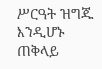ሥርዓት ዝግጁ እንዲሆኑ ጠቅላይ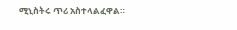ሚኒስትሩ ጥሪ አስተላልፈዋል።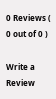0 Reviews ( 0 out of 0 )

Write a Review